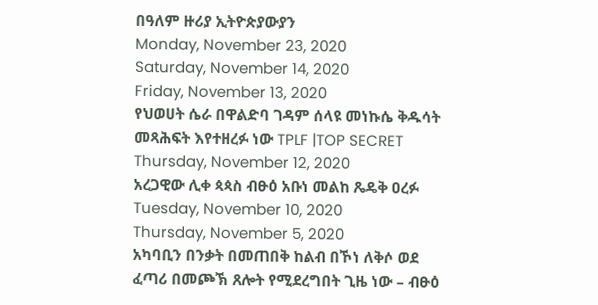በዓለም ዙሪያ ኢትዮጵያውያን
Monday, November 23, 2020
Saturday, November 14, 2020
Friday, November 13, 2020
የህወሀት ሴራ በዋልድባ ገዳም ሰላዩ መነኩሴ ቅዱሳት መጻሕፍት እየተዘረፉ ነው TPLF |TOP SECRET
Thursday, November 12, 2020
አረጋዊው ሊቀ ጳጳስ ብፁዕ አቡነ መልከ ጼዴቅ ዐረፉ
Tuesday, November 10, 2020
Thursday, November 5, 2020
አካባቢን በንቃት በመጠበቅ ከልብ በኾነ ለቅሶ ወደ ፈጣሪ በመጮኽ ጸሎት የሚደረግበት ጊዜ ነው – ብፁዕ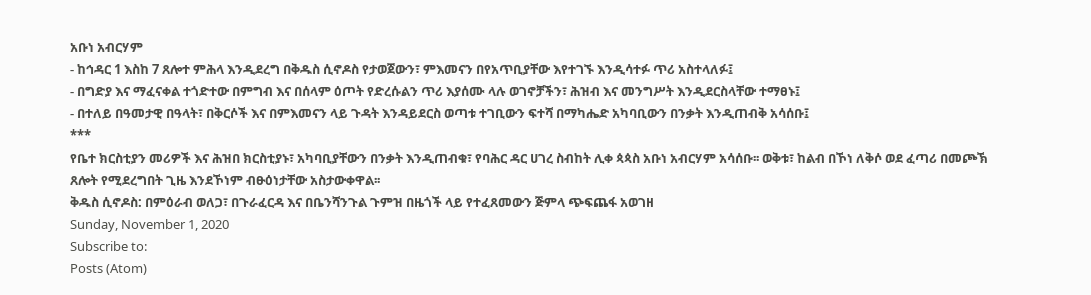አቡነ አብርሃም
- ከኅዳር 1 እስከ 7 ጸሎተ ምሕላ እንዲደረግ በቅዱስ ሲኖዶስ የታወጀውን፣ ምእመናን በየአጥቢያቸው እየተገኙ እንዲሳተፉ ጥሪ አስተላለፉ፤
- በግድያ እና ማፈናቀል ተጎድተው በምግብ እና በሰላም ዕጦት የድረሱልን ጥሪ እያሰሙ ላሉ ወገኖቻችን፣ ሕዝብ እና መንግሥት እንዲደርስላቸው ተማፀኑ፤
- በተለይ በዓመታዊ በዓላት፣ በቅርሶች እና በምእመናን ላይ ጉዳት እንዳይደርስ ወጣቱ ተገቢውን ፍተሻ በማካሔድ አካባቢውን በንቃት እንዲጠብቅ አሳሰቡ፤
***
የቤተ ክርስቲያን መሪዎች እና ሕዝበ ክርስቲያኑ፣ አካባቢያቸውን በንቃት እንዲጠብቁ፣ የባሕር ዳር ሀገረ ስብከት ሊቀ ጳጳስ አቡነ አብርሃም አሳሰቡ፡፡ ወቅቱ፣ ከልብ በኾነ ለቅሶ ወደ ፈጣሪ በመጮኽ ጸሎት የሚደረግበት ጊዜ እንደኾነም ብፁዕነታቸው አስታውቀዋል፡፡
ቅዱስ ሲኖዶስ: በምዕራብ ወለጋ፣ በጉራፈርዳ እና በቤንሻንጉል ጉምዝ በዜጎች ላይ የተፈጸመውን ጅምላ ጭፍጨፋ አወገዘ
Sunday, November 1, 2020
Subscribe to:
Posts (Atom)